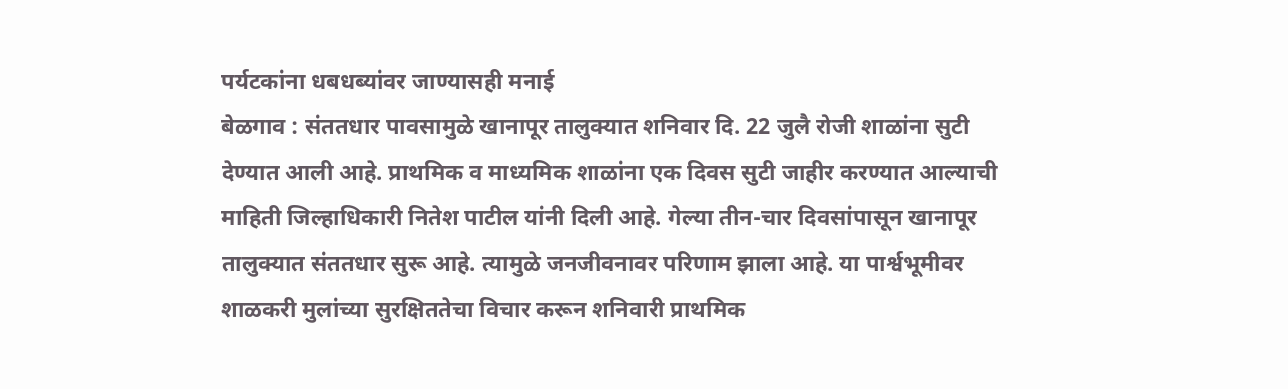पर्यटकांना धबधब्यांवर जाण्यासही मनाई
बेळगाव : संततधार पावसामुळे खानापूर तालुक्यात शनिवार दि. 22 जुलै रोजी शाळांना सुटी देण्यात आली आहे. प्राथमिक व माध्यमिक शाळांना एक दिवस सुटी जाहीर करण्यात आल्याची माहिती जिल्हाधिकारी नितेश पाटील यांनी दिली आहे. गेल्या तीन-चार दिवसांपासून खानापूर तालुक्यात संततधार सुरू आहे. त्यामुळे जनजीवनावर परिणाम झाला आहे. या पार्श्वभूमीवर शाळकरी मुलांच्या सुरक्षिततेचा विचार करून शनिवारी प्राथमिक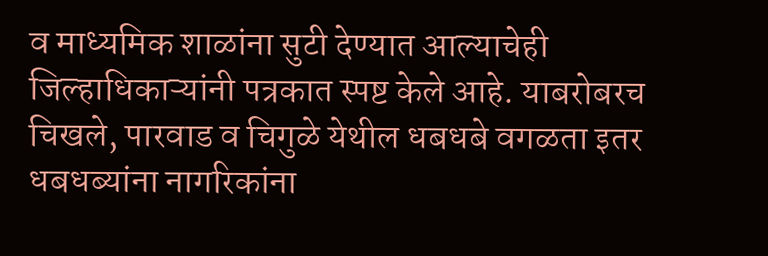व माध्यमिक शाळांना सुटी देण्यात आल्याचेही जिल्हाधिकाऱ्यांनी पत्रकात स्पष्ट केले आहे. याबरोबरच चिखले, पारवाड व चिगुळे येथील धबधबे वगळता इतर धबधब्यांना नागरिकांना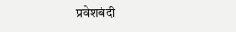प्रवेशबंदी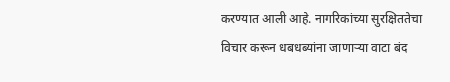करण्यात आली आहे. नागरिकांच्या सुरक्षिततेचा विचार करून धबधब्यांना जाणाऱ्या वाटा बंद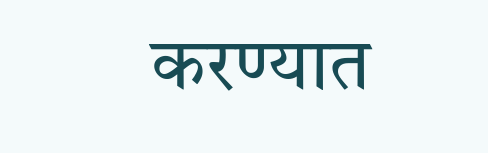करण्यात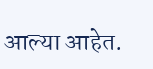आल्या आहेत.